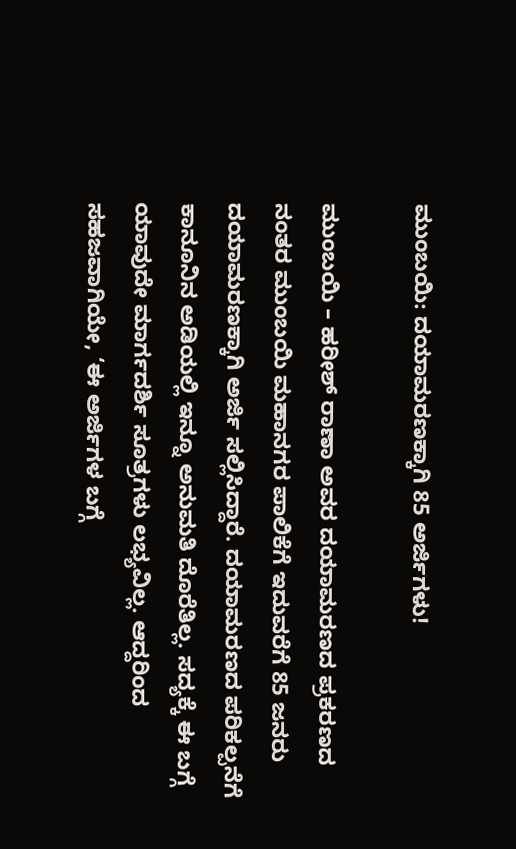ಮುಂಬಯಿ: ದಯಾಮರಣಕ್ಕಾಗಿ 85 ಅರ್ಜಿಗಳು!

ಮುಂಬಯಿ – ಹರೀಶ್ ರಾಣಾ ಅವರ ದಯಾಮರಣದ ಪ್ರಕರಣದ ನಂತರ ಮುಂಬಯಿ ಮಹಾನಗರ ಪಾಲಿಕೆಗೆ ಇದುವರೆಗೆ 85 ಜನರು ದಯಾಮರಣಕ್ಕಾಗಿ ಅರ್ಜಿ ಸಲ್ಲಿಸಿದ್ದಾರೆ. ದಯಾಮರಣದ ಪರಿಕಲ್ಪನೆಗೆ ಕಾನೂನಿನ ಅಡಿಯಲ್ಲಿ ಇನ್ನೂ ಅನುಮತಿ ದೊರೆತಿಲ್ಲ. ಸದ್ಯಕ್ಕೆ ಈ ಬಗ್ಗೆ ಯಾವುದೇ ಮಾರ್ಗದರ್ಶಿ ಸೂತ್ರಗಳು ಲಭ್ಯವಿಲ್ಲ. ಆದ್ದರಿಂದ ಸಹಜವಾಗಿಯೇ, ‘ಈ ಅರ್ಜಿಗಳ ಬಗ್ಗೆ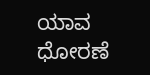ಯಾವ ಧೋರಣೆ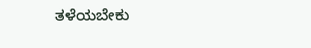ತಳೆಯಬೇಕು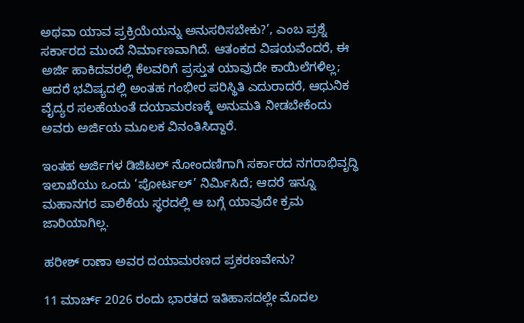ಅಥವಾ ಯಾವ ಪ್ರಕ್ರಿಯೆಯನ್ನು ಅನುಸರಿಸಬೇಕು?’, ಎಂಬ ಪ್ರಶ್ನೆ ಸರ್ಕಾರದ ಮುಂದೆ ನಿರ್ಮಾಣವಾಗಿದೆ. ಆತಂಕದ ವಿಷಯವೆಂದರೆ, ಈ ಅರ್ಜಿ ಹಾಕಿದವರಲ್ಲಿ ಕೆಲವರಿಗೆ ಪ್ರಸ್ತುತ ಯಾವುದೇ ಕಾಯಿಲೆಗಳಿಲ್ಲ; ಆದರೆ ಭವಿಷ್ಯದಲ್ಲಿ ಅಂತಹ ಗಂಭೀರ ಪರಿಸ್ಥಿತಿ ಎದುರಾದರೆ, ಆಧುನಿಕ ವೈದ್ಯರ ಸಲಹೆಯಂತೆ ದಯಾಮರಣಕ್ಕೆ ಅನುಮತಿ ನೀಡಬೇಕೆಂದು ಅವರು ಅರ್ಜಿಯ ಮೂಲಕ ವಿನಂತಿಸಿದ್ದಾರೆ.

ಇಂತಹ ಅರ್ಜಿಗಳ ಡಿಜಿಟಲ್ ನೋಂದಣಿಗಾಗಿ ಸರ್ಕಾರದ ನಗರಾಭಿವೃದ್ಧಿ ಇಲಾಖೆಯು ಒಂದು ‘ಪೋರ್ಟಲ್’ ನಿರ್ಮಿಸಿದೆ; ಆದರೆ ಇನ್ನೂ ಮಹಾನಗರ ಪಾಲಿಕೆಯ ಸ್ಥರದಲ್ಲಿ ಆ ಬಗ್ಗೆ ಯಾವುದೇ ಕ್ರಮ ಜಾರಿಯಾಗಿಲ್ಲ.

ಹರೀಶ್ ರಾಣಾ ಅವರ ದಯಾಮರಣದ ಪ್ರಕರಣವೇನು?

11 ಮಾರ್ಚ್ 2026 ರಂದು ಭಾರತದ ಇತಿಹಾಸದಲ್ಲೇ ಮೊದಲ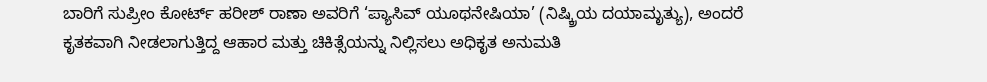ಬಾರಿಗೆ ಸುಪ್ರೀಂ ಕೋರ್ಟ್ ಹರೀಶ್ ರಾಣಾ ಅವರಿಗೆ ‘ಪ್ಯಾಸಿವ್ ಯೂಥನೇಷಿಯಾ’ (ನಿಷ್ಕ್ರಿಯ ದಯಾಮೃತ್ಯು), ಅಂದರೆ ಕೃತಕವಾಗಿ ನೀಡಲಾಗುತ್ತಿದ್ದ ಆಹಾರ ಮತ್ತು ಚಿಕಿತ್ಸೆಯನ್ನು ನಿಲ್ಲಿಸಲು ಅಧಿಕೃತ ಅನುಮತಿ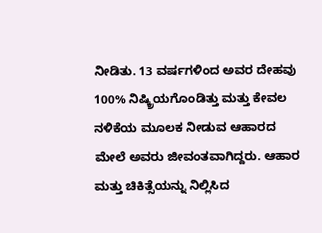ನೀಡಿತು. 13 ವರ್ಷಗಳಿಂದ ಅವರ ದೇಹವು 100% ನಿಷ್ಕ್ರಿಯಗೊಂಡಿತ್ತು ಮತ್ತು ಕೇವಲ ನಳಿಕೆಯ ಮೂಲಕ ನೀಡುವ ಆಹಾರದ ಮೇಲೆ ಅವರು ಜೀವಂತವಾಗಿದ್ದರು. ಆಹಾರ ಮತ್ತು ಚಿಕಿತ್ಸೆಯನ್ನು ನಿಲ್ಲಿಸಿದ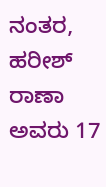ನಂತರ, ಹರೀಶ್ ರಾಣಾ ಅವರು 17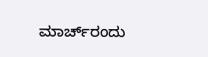ಮಾರ್ಚ್‌ರಂದು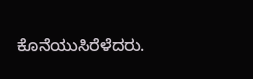ಕೊನೆಯುಸಿರೆಳೆದರು.